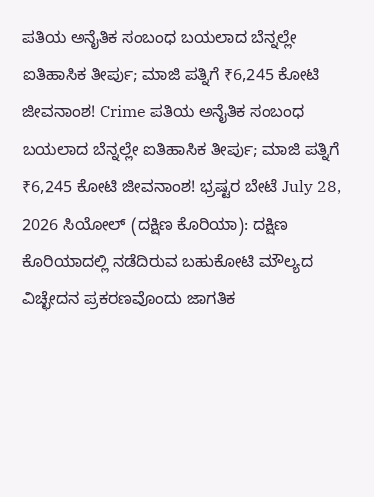ಪತಿಯ ಅನೈತಿಕ ಸಂಬಂಧ ಬಯಲಾದ ಬೆನ್ನಲ್ಲೇ ಐತಿಹಾಸಿಕ ತೀರ್ಪು; ಮಾಜಿ ಪತ್ನಿಗೆ ₹6,245 ಕೋಟಿ ಜೀವನಾಂಶ! Crime ಪತಿಯ ಅನೈತಿಕ ಸಂಬಂಧ ಬಯಲಾದ ಬೆನ್ನಲ್ಲೇ ಐತಿಹಾಸಿಕ ತೀರ್ಪು; ಮಾಜಿ ಪತ್ನಿಗೆ ₹6,245 ಕೋಟಿ ಜೀವನಾಂಶ! ಭ್ರಷ್ಟರ ಬೇಟೆ July 28, 2026 ಸಿಯೋಲ್ (ದಕ್ಷಿಣ ಕೊರಿಯಾ): ದಕ್ಷಿಣ ಕೊರಿಯಾದಲ್ಲಿ ನಡೆದಿರುವ ಬಹುಕೋಟಿ ಮೌಲ್ಯದ ವಿಚ್ಛೇದನ ಪ್ರಕರಣವೊಂದು ಜಾಗತಿಕ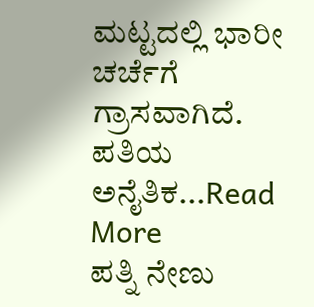ಮಟ್ಟದಲ್ಲಿ ಭಾರೀ ಚರ್ಚೆಗೆ ಗ್ರಾಸವಾಗಿದೆ. ಪತಿಯ ಅನೈತಿಕ...Read More
ಪತ್ನಿ ನೇಣು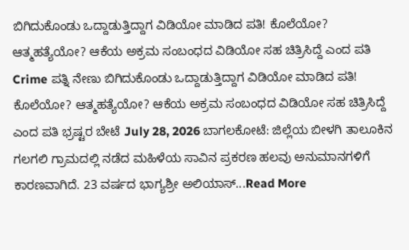ಬಿಗಿದುಕೊಂಡು ಒದ್ದಾಡುತ್ತಿದ್ದಾಗ ವಿಡಿಯೋ ಮಾಡಿದ ಪತಿ! ಕೊಲೆಯೋ? ಆತ್ಮಹತ್ಯೆಯೋ? ಆಕೆಯ ಅಕ್ರಮ ಸಂಬಂಧದ ವಿಡಿಯೋ ಸಹ ಚಿತ್ರಿಸಿದ್ದೆ ಎಂದ ಪತಿ Crime ಪತ್ನಿ ನೇಣು ಬಿಗಿದುಕೊಂಡು ಒದ್ದಾಡುತ್ತಿದ್ದಾಗ ವಿಡಿಯೋ ಮಾಡಿದ ಪತಿ! ಕೊಲೆಯೋ? ಆತ್ಮಹತ್ಯೆಯೋ? ಆಕೆಯ ಅಕ್ರಮ ಸಂಬಂಧದ ವಿಡಿಯೋ ಸಹ ಚಿತ್ರಿಸಿದ್ದೆ ಎಂದ ಪತಿ ಭ್ರಷ್ಟರ ಬೇಟೆ July 28, 2026 ಬಾಗಲಕೋಟೆ: ಜಿಲ್ಲೆಯ ಬೀಳಗಿ ತಾಲೂಕಿನ ಗಲಗಲಿ ಗ್ರಾಮದಲ್ಲಿ ನಡೆದ ಮಹಿಳೆಯ ಸಾವಿನ ಪ್ರಕರಣ ಹಲವು ಅನುಮಾನಗಳಿಗೆ ಕಾರಣವಾಗಿದೆ. 23 ವರ್ಷದ ಭಾಗ್ಯಶ್ರೀ ಅಲಿಯಾಸ್...Read More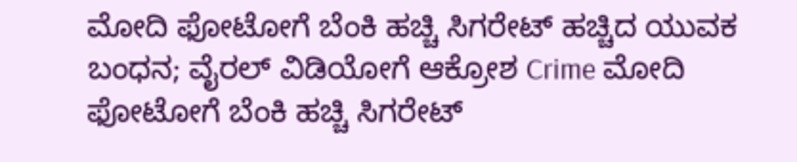ಮೋದಿ ಫೋಟೋಗೆ ಬೆಂಕಿ ಹಚ್ಚಿ ಸಿಗರೇಟ್ ಹಚ್ಚಿದ ಯುವಕ ಬಂಧನ; ವೈರಲ್ ವಿಡಿಯೋಗೆ ಆಕ್ರೋಶ Crime ಮೋದಿ ಫೋಟೋಗೆ ಬೆಂಕಿ ಹಚ್ಚಿ ಸಿಗರೇಟ್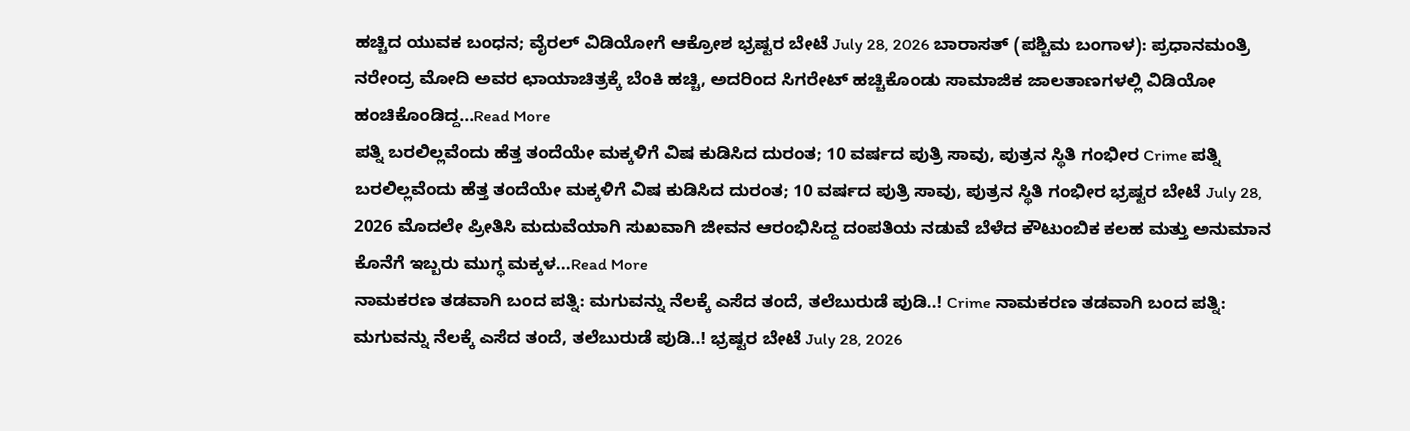ಹಚ್ಚಿದ ಯುವಕ ಬಂಧನ; ವೈರಲ್ ವಿಡಿಯೋಗೆ ಆಕ್ರೋಶ ಭ್ರಷ್ಟರ ಬೇಟೆ July 28, 2026 ಬಾರಾಸತ್ (ಪಶ್ಚಿಮ ಬಂಗಾಳ): ಪ್ರಧಾನಮಂತ್ರಿ ನರೇಂದ್ರ ಮೋದಿ ಅವರ ಛಾಯಾಚಿತ್ರಕ್ಕೆ ಬೆಂಕಿ ಹಚ್ಚಿ, ಅದರಿಂದ ಸಿಗರೇಟ್ ಹಚ್ಚಿಕೊಂಡು ಸಾಮಾಜಿಕ ಜಾಲತಾಣಗಳಲ್ಲಿ ವಿಡಿಯೋ ಹಂಚಿಕೊಂಡಿದ್ದ...Read More
ಪತ್ನಿ ಬರಲಿಲ್ಲವೆಂದು ಹೆತ್ತ ತಂದೆಯೇ ಮಕ್ಕಳಿಗೆ ವಿಷ ಕುಡಿಸಿದ ದುರಂತ; 10 ವರ್ಷದ ಪುತ್ರಿ ಸಾವು, ಪುತ್ರನ ಸ್ಥಿತಿ ಗಂಭೀರ Crime ಪತ್ನಿ ಬರಲಿಲ್ಲವೆಂದು ಹೆತ್ತ ತಂದೆಯೇ ಮಕ್ಕಳಿಗೆ ವಿಷ ಕುಡಿಸಿದ ದುರಂತ; 10 ವರ್ಷದ ಪುತ್ರಿ ಸಾವು, ಪುತ್ರನ ಸ್ಥಿತಿ ಗಂಭೀರ ಭ್ರಷ್ಟರ ಬೇಟೆ July 28, 2026 ಮೊದಲೇ ಪ್ರೀತಿಸಿ ಮದುವೆಯಾಗಿ ಸುಖವಾಗಿ ಜೀವನ ಆರಂಭಿಸಿದ್ದ ದಂಪತಿಯ ನಡುವೆ ಬೆಳೆದ ಕೌಟುಂಬಿಕ ಕಲಹ ಮತ್ತು ಅನುಮಾನ ಕೊನೆಗೆ ಇಬ್ಬರು ಮುಗ್ಧ ಮಕ್ಕಳ...Read More
ನಾಮಕರಣ ತಡವಾಗಿ ಬಂದ ಪತ್ನಿ: ಮಗುವನ್ನು ನೆಲಕ್ಕೆ ಎಸೆದ ತಂದೆ, ತಲೆಬುರುಡೆ ಪುಡಿ..! Crime ನಾಮಕರಣ ತಡವಾಗಿ ಬಂದ ಪತ್ನಿ: ಮಗುವನ್ನು ನೆಲಕ್ಕೆ ಎಸೆದ ತಂದೆ, ತಲೆಬುರುಡೆ ಪುಡಿ..! ಭ್ರಷ್ಟರ ಬೇಟೆ July 28, 2026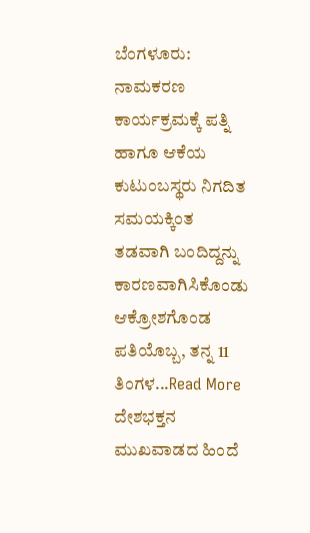ಬೆಂಗಳೂರು: ನಾಮಕರಣ ಕಾರ್ಯಕ್ರಮಕ್ಕೆ ಪತ್ನಿ ಹಾಗೂ ಆಕೆಯ ಕುಟುಂಬಸ್ಥರು ನಿಗದಿತ ಸಮಯಕ್ಕಿಂತ ತಡವಾಗಿ ಬಂದಿದ್ದನ್ನು ಕಾರಣವಾಗಿಸಿಕೊಂಡು ಆಕ್ರೋಶಗೊಂಡ ಪತಿಯೊಬ್ಬ, ತನ್ನ 11 ತಿಂಗಳ...Read More
ದೇಶಭಕ್ತನ ಮುಖವಾಡದ ಹಿಂದೆ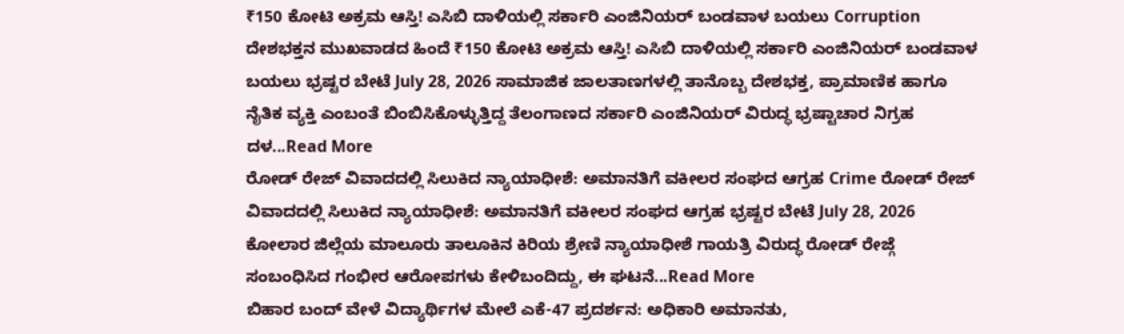₹150 ಕೋಟಿ ಅಕ್ರಮ ಆಸ್ತಿ! ಎಸಿಬಿ ದಾಳಿಯಲ್ಲಿ ಸರ್ಕಾರಿ ಎಂಜಿನಿಯರ್ ಬಂಡವಾಳ ಬಯಲು Corruption ದೇಶಭಕ್ತನ ಮುಖವಾಡದ ಹಿಂದೆ ₹150 ಕೋಟಿ ಅಕ್ರಮ ಆಸ್ತಿ! ಎಸಿಬಿ ದಾಳಿಯಲ್ಲಿ ಸರ್ಕಾರಿ ಎಂಜಿನಿಯರ್ ಬಂಡವಾಳ ಬಯಲು ಭ್ರಷ್ಟರ ಬೇಟೆ July 28, 2026 ಸಾಮಾಜಿಕ ಜಾಲತಾಣಗಳಲ್ಲಿ ತಾನೊಬ್ಬ ದೇಶಭಕ್ತ, ಪ್ರಾಮಾಣಿಕ ಹಾಗೂ ನೈತಿಕ ವ್ಯಕ್ತಿ ಎಂಬಂತೆ ಬಿಂಬಿಸಿಕೊಳ್ಳುತ್ತಿದ್ದ ತೆಲಂಗಾಣದ ಸರ್ಕಾರಿ ಎಂಜಿನಿಯರ್ ವಿರುದ್ಧ ಭ್ರಷ್ಟಾಚಾರ ನಿಗ್ರಹ ದಳ...Read More
ರೋಡ್ ರೇಜ್ ವಿವಾದದಲ್ಲಿ ಸಿಲುಕಿದ ನ್ಯಾಯಾಧೀಶೆ: ಅಮಾನತಿಗೆ ವಕೀಲರ ಸಂಘದ ಆಗ್ರಹ Crime ರೋಡ್ ರೇಜ್ ವಿವಾದದಲ್ಲಿ ಸಿಲುಕಿದ ನ್ಯಾಯಾಧೀಶೆ: ಅಮಾನತಿಗೆ ವಕೀಲರ ಸಂಘದ ಆಗ್ರಹ ಭ್ರಷ್ಟರ ಬೇಟೆ July 28, 2026 ಕೋಲಾರ ಜಿಲ್ಲೆಯ ಮಾಲೂರು ತಾಲೂಕಿನ ಕಿರಿಯ ಶ್ರೇಣಿ ನ್ಯಾಯಾಧೀಶೆ ಗಾಯತ್ರಿ ವಿರುದ್ಧ ರೋಡ್ ರೇಜ್ಗೆ ಸಂಬಂಧಿಸಿದ ಗಂಭೀರ ಆರೋಪಗಳು ಕೇಳಿಬಂದಿದ್ದು, ಈ ಘಟನೆ...Read More
ಬಿಹಾರ ಬಂದ್ ವೇಳೆ ವಿದ್ಯಾರ್ಥಿಗಳ ಮೇಲೆ ಎಕೆ-47 ಪ್ರದರ್ಶನ: ಅಧಿಕಾರಿ ಅಮಾನತು,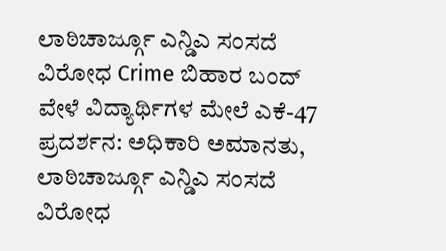ಲಾಠಿಚಾರ್ಜ್ಗೂ ಎನ್ಡಿಎ ಸಂಸದೆ ವಿರೋಧ Crime ಬಿಹಾರ ಬಂದ್ ವೇಳೆ ವಿದ್ಯಾರ್ಥಿಗಳ ಮೇಲೆ ಎಕೆ-47 ಪ್ರದರ್ಶನ: ಅಧಿಕಾರಿ ಅಮಾನತು, ಲಾಠಿಚಾರ್ಜ್ಗೂ ಎನ್ಡಿಎ ಸಂಸದೆ ವಿರೋಧ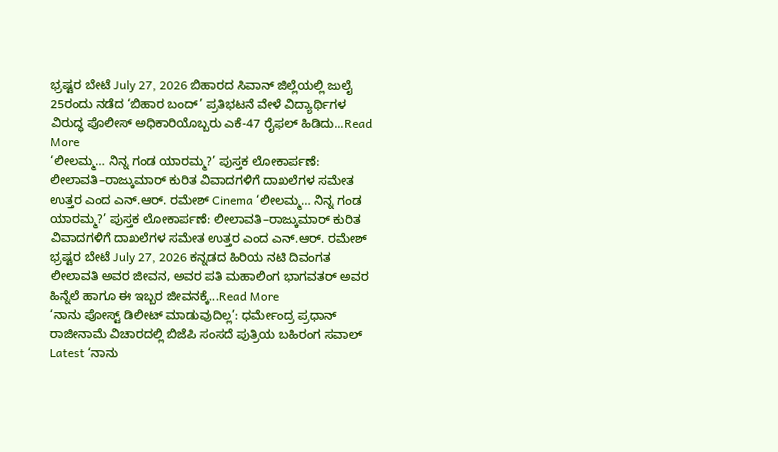ಭ್ರಷ್ಟರ ಬೇಟೆ July 27, 2026 ಬಿಹಾರದ ಸಿವಾನ್ ಜಿಲ್ಲೆಯಲ್ಲಿ ಜುಲೈ 25ರಂದು ನಡೆದ ‘ಬಿಹಾರ ಬಂದ್’ ಪ್ರತಿಭಟನೆ ವೇಳೆ ವಿದ್ಯಾರ್ಥಿಗಳ ವಿರುದ್ಧ ಪೊಲೀಸ್ ಅಧಿಕಾರಿಯೊಬ್ಬರು ಎಕೆ-47 ರೈಫಲ್ ಹಿಡಿದು...Read More
‘ಲೀಲಮ್ಮ… ನಿನ್ನ ಗಂಡ ಯಾರಮ್ಮ?’ ಪುಸ್ತಕ ಲೋಕಾರ್ಪಣೆ: ಲೀಲಾವತಿ–ರಾಜ್ಕುಮಾರ್ ಕುರಿತ ವಿವಾದಗಳಿಗೆ ದಾಖಲೆಗಳ ಸಮೇತ ಉತ್ತರ ಎಂದ ಎನ್.ಆರ್. ರಮೇಶ್ Cinema ‘ಲೀಲಮ್ಮ… ನಿನ್ನ ಗಂಡ ಯಾರಮ್ಮ?’ ಪುಸ್ತಕ ಲೋಕಾರ್ಪಣೆ: ಲೀಲಾವತಿ–ರಾಜ್ಕುಮಾರ್ ಕುರಿತ ವಿವಾದಗಳಿಗೆ ದಾಖಲೆಗಳ ಸಮೇತ ಉತ್ತರ ಎಂದ ಎನ್.ಆರ್. ರಮೇಶ್ ಭ್ರಷ್ಟರ ಬೇಟೆ July 27, 2026 ಕನ್ನಡದ ಹಿರಿಯ ನಟಿ ದಿವಂಗತ ಲೀಲಾವತಿ ಅವರ ಜೀವನ, ಅವರ ಪತಿ ಮಹಾಲಿಂಗ ಭಾಗವತರ್ ಅವರ ಹಿನ್ನೆಲೆ ಹಾಗೂ ಈ ಇಬ್ಬರ ಜೀವನಕ್ಕೆ...Read More
‘ನಾನು ಪೋಸ್ಟ್ ಡಿಲೀಟ್ ಮಾಡುವುದಿಲ್ಲ’: ಧರ್ಮೇಂದ್ರ ಪ್ರಧಾನ್ ರಾಜೀನಾಮೆ ವಿಚಾರದಲ್ಲಿ ಬಿಜೆಪಿ ಸಂಸದೆ ಪುತ್ರಿಯ ಬಹಿರಂಗ ಸವಾಲ್ Latest ‘ನಾನು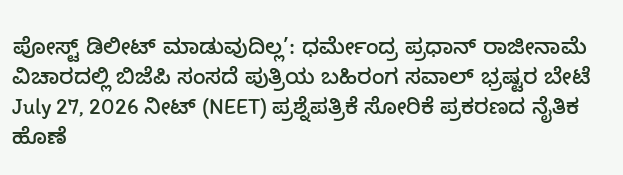ಪೋಸ್ಟ್ ಡಿಲೀಟ್ ಮಾಡುವುದಿಲ್ಲ’: ಧರ್ಮೇಂದ್ರ ಪ್ರಧಾನ್ ರಾಜೀನಾಮೆ ವಿಚಾರದಲ್ಲಿ ಬಿಜೆಪಿ ಸಂಸದೆ ಪುತ್ರಿಯ ಬಹಿರಂಗ ಸವಾಲ್ ಭ್ರಷ್ಟರ ಬೇಟೆ July 27, 2026 ನೀಟ್ (NEET) ಪ್ರಶ್ನೆಪತ್ರಿಕೆ ಸೋರಿಕೆ ಪ್ರಕರಣದ ನೈತಿಕ ಹೊಣೆ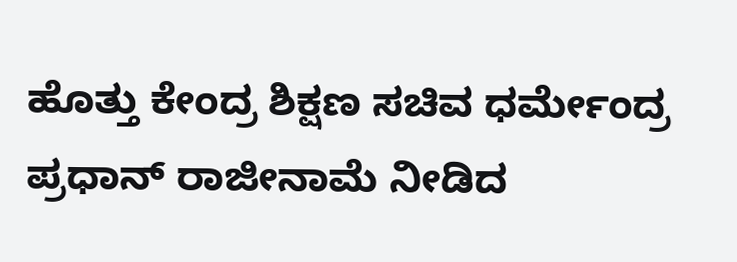ಹೊತ್ತು ಕೇಂದ್ರ ಶಿಕ್ಷಣ ಸಚಿವ ಧರ್ಮೇಂದ್ರ ಪ್ರಧಾನ್ ರಾಜೀನಾಮೆ ನೀಡಿದ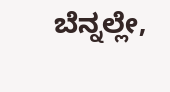ಬೆನ್ನಲ್ಲೇ,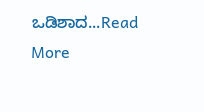ಒಡಿಶಾದ...Read More